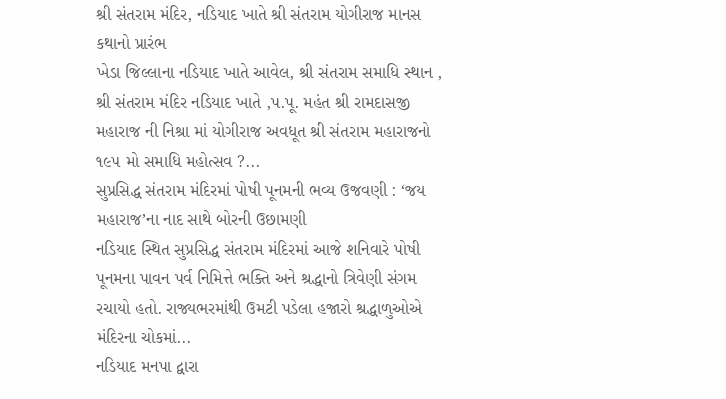શ્રી સંતરામ મંદિર, નડિયાદ ખાતે શ્રી સંતરામ યોગીરાજ માનસ કથાનો પ્રારંભ
ખેડા જિલ્લાના નડિયાદ ખાતે આવેલ, શ્રી સંતરામ સમાધિ સ્થાન , શ્રી સંતરામ મંદિર નડિયાદ ખાતે ,પ.પૂ. મહંત શ્રી રામદાસજી મહારાજ ની નિશ્રા માં યોગીરાજ અવધૂત શ્રી સંતરામ મહારાજનો ૧૯૫ મો સમાધિ મહોત્સવ ?...
સુપ્રસિદ્ધ સંતરામ મંદિરમાં પોષી પૂનમની ભવ્ય ઉજવણી : ‘જય મહારાજ’ના નાદ સાથે બોરની ઉછામણી
નડિયાદ સ્થિત સુપ્રસિદ્ધ સંતરામ મંદિરમાં આજે શનિવારે પોષી પૂનમના પાવન પર્વ નિમિત્તે ભક્તિ અને શ્રદ્ધાનો ત્રિવેણી સંગમ રચાયો હતો. રાજ્યભરમાંથી ઉમટી પડેલા હજારો શ્રદ્ધાળુઓએ મંદિરના ચોકમાં...
નડિયાદ મનપા દ્વારા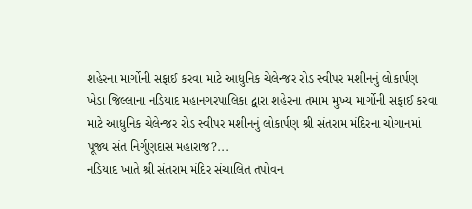શહેરના માર્ગોની સફાઈ કરવા માટે આધુનિક ચેલેન્જર રોડ સ્વીપર મશીનનું લોકાર્પણ
ખેડા જિલ્લાના નડિયાદ મહાનગરપાલિકા દ્વારા શહેરના તમામ મુખ્ય માર્ગોની સફાઈ કરવા માટે આધુનિક ચેલેન્જર રોડ સ્વીપર મશીનનું લોકાર્પણ શ્રી સંતરામ મંદિરના ચોગાનમાં પૂજ્ય સંત નિર્ગુણદાસ મહારાજ?...
નડિયાદ ખાતે શ્રી સંતરામ મંદિર સંચાલિત તપોવન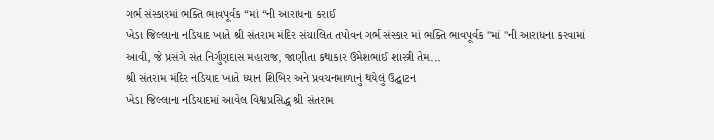ગર્ભ સંસ્કારમાં ભક્તિ ભાવપૂર્વક “માં “ની આરાધના કરાઈ
ખેડા જિલ્લાના નડિયાદ ખાતે શ્રી સંતરામ મંદિર સંચાલિત તપોવન ગર્ભ સંસ્કાર માં ભક્તિ ભાવપૂર્વક "માં "ની આરાધના કરવામાં આવી, જે પ્રસંગે સંત નિર્ગુણદાસ મહારાજ, જાણીતા કથાકાર ઉમેશભાઈ શાસ્ત્રી તેમ...
શ્રી સંતરામ મંદિર નડિયાદ ખાતે ધ્યાન શિબિર અને પ્રવચનમાળાનું થયેલું ઉદ્ઘાટન
ખેડા જિલ્લાના નડિયાદમાં આવેલ વિશ્વપ્રસિદ્ધ શ્રી સંતરામ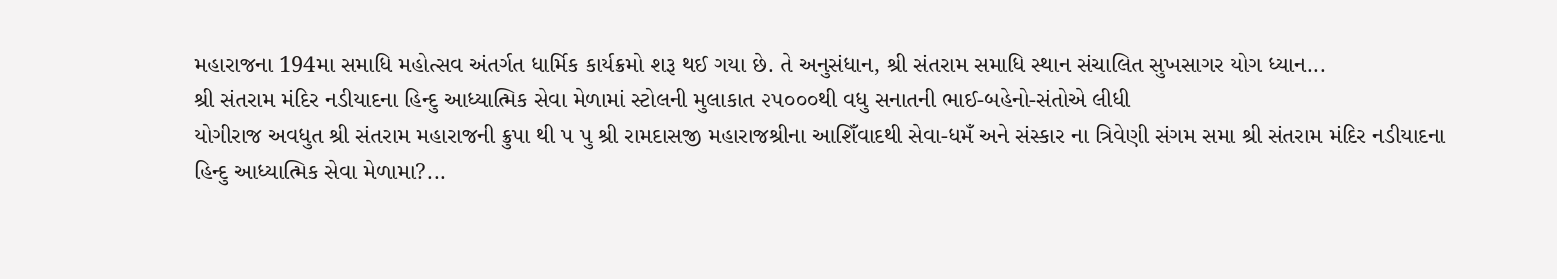મહારાજના 194મા સમાધિ મહોત્સવ અંતર્ગત ધાર્મિક કાર્યક્રમો શરૂ થઈ ગયા છે. તે અનુસંધાન, શ્રી સંતરામ સમાધિ સ્થાન સંચાલિત સુખસાગર યોગ ધ્યાન...
શ્રી સંતરામ મંદિર નડીયાદના હિન્દુ આધ્યાત્મિક સેવા મેળામાં સ્ટોલની મુલાકાત ૨૫૦૦૦થી વધુ સનાતની ભાઈ-બહેનો-સંતોએ લીધી
યોગીરાજ અવધુત શ્રી સંતરામ મહારાજની ક્રુપા થી પ પુ શ્રી રામદાસજી મહારાજશ્રીના આશિઁવાદથી સેવા-ધમઁ અને સંસ્કાર ના ત્રિવેણી સંગમ સમા શ્રી સંતરામ મંદિર નડીયાદના હિન્દુ આધ્યાત્મિક સેવા મેળામા?...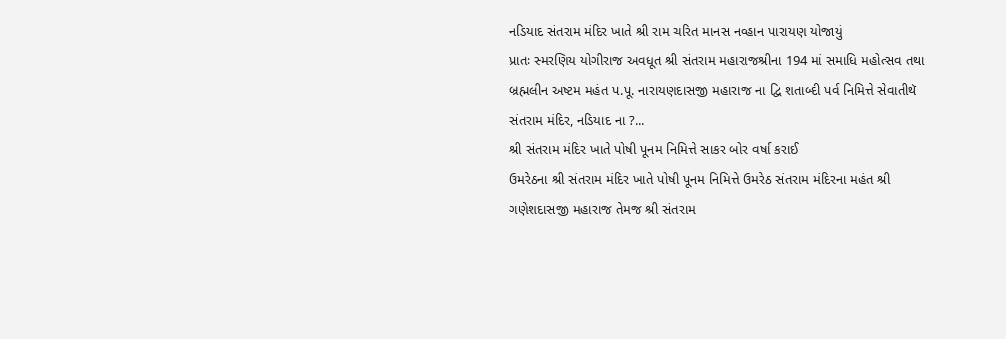નડિયાદ સંતરામ મંદિર ખાતે શ્રી રામ ચરિત માનસ નવ્હાન પારાયણ યોજાયું
પ્રાતઃ સ્મરણિય યોગીરાજ અવધૂત શ્રી સંતરામ મહારાજશ્રીના 194 માં સમાધિ મહોત્સવ તથા બ્રહ્મલીન અષ્ટમ મહંત પ.પૂ. નારાયણદાસજી મહારાજ ના દ્વિ શતાબ્દી પર્વ નિમિત્તે સેવાતીથૅ સંતરામ મંદિર, નડિયાદ ના ?...
શ્રી સંતરામ મંદિર ખાતે પોષી પૂનમ નિમિત્તે સાકર બોર વર્ષા કરાઈ
ઉમરેઠના શ્રી સંતરામ મંદિર ખાતે પોષી પૂનમ નિમિત્તે ઉમરેઠ સંતરામ મંદિરના મહંત શ્રી ગણેશદાસજી મહારાજ તેમજ શ્રી સંતરામ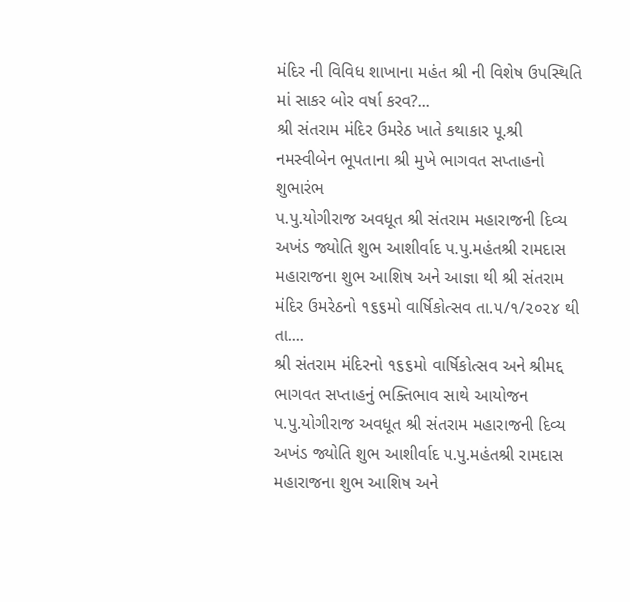મંદિર ની વિવિધ શાખાના મહંત શ્રી ની વિશેષ ઉપસ્થિતિ માં સાકર બોર વર્ષા કરવ?...
શ્રી સંતરામ મંદિર ઉમરેઠ ખાતે કથાકાર પૂ.શ્રી નમસ્વીબેન ભૂપતાના શ્રી મુખે ભાગવત સપ્તાહનો શુભારંભ
પ.પુ.યોગીરાજ અવધૂત શ્રી સંતરામ મહારાજની દિવ્ય અખંડ જ્યોતિ શુભ આશીર્વાદ પ.પુ.મહંતશ્રી રામદાસ મહારાજના શુભ આશિષ અને આજ્ઞા થી શ્રી સંતરામ મંદિર ઉમરેઠનો ૧૬૬મો વાર્ષિકોત્સવ તા.૫/૧/૨૦૨૪ થી તા....
શ્રી સંતરામ મંદિરનો ૧૬૬મો વાર્ષિકોત્સવ અને શ્રીમદ્દ ભાગવત સપ્તાહનું ભક્તિભાવ સાથે આયોજન
પ.પુ.યોગીરાજ અવધૂત શ્રી સંતરામ મહારાજની દિવ્ય અખંડ જ્યોતિ શુભ આશીર્વાદ ૫.પુ.મહંતશ્રી રામદાસ મહારાજના શુભ આશિષ અને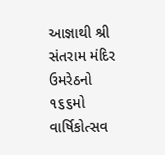આજ્ઞાથી શ્રી સંતરામ મંદિર ઉમરેઠનો ૧૬૬મો વાર્ષિકોત્સવ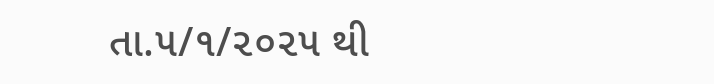તા.૫/૧/૨૦૨૫ થી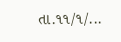તા.૧૧/૧/...